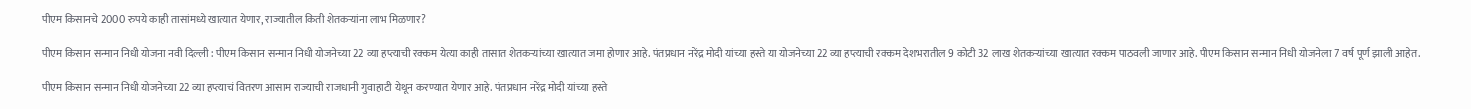पीएम किसानचे 2000 रुपये काही तासांमध्ये खात्यात येणार, राज्यातील किती शेतकऱ्यांना लाभ मिळणार?

पीएम किसान सन्मान निधी योजना नवी दिल्ली : पीएम किसान सन्मान निधी योजनेच्या 22 व्या हप्त्याची रक्कम येत्या काही तासात शेतकऱ्यांच्या खात्यात जमा होणार आहे. पंतप्रधान नरेंद्र मोदी यांच्या हस्ते या योजनेच्या 22 व्या हप्त्याची रक्कम देशभरातील 9 कोटी 32 लाख शेतकऱ्यांच्या खात्यात रक्कम पाठवली जाणार आहे. पीएम किसान सन्मान निधी योजनेला 7 वर्ष पूर्ण झाली आहेत.

पीएम किसान सन्मान निधी योजनेच्या 22 व्या हप्त्याचं वितरण आसाम राज्याची राजधानी गुवाहाटी येथून करण्यात येणार आहे. पंतप्रधान नरेंद्र मोदी यांच्या हस्ते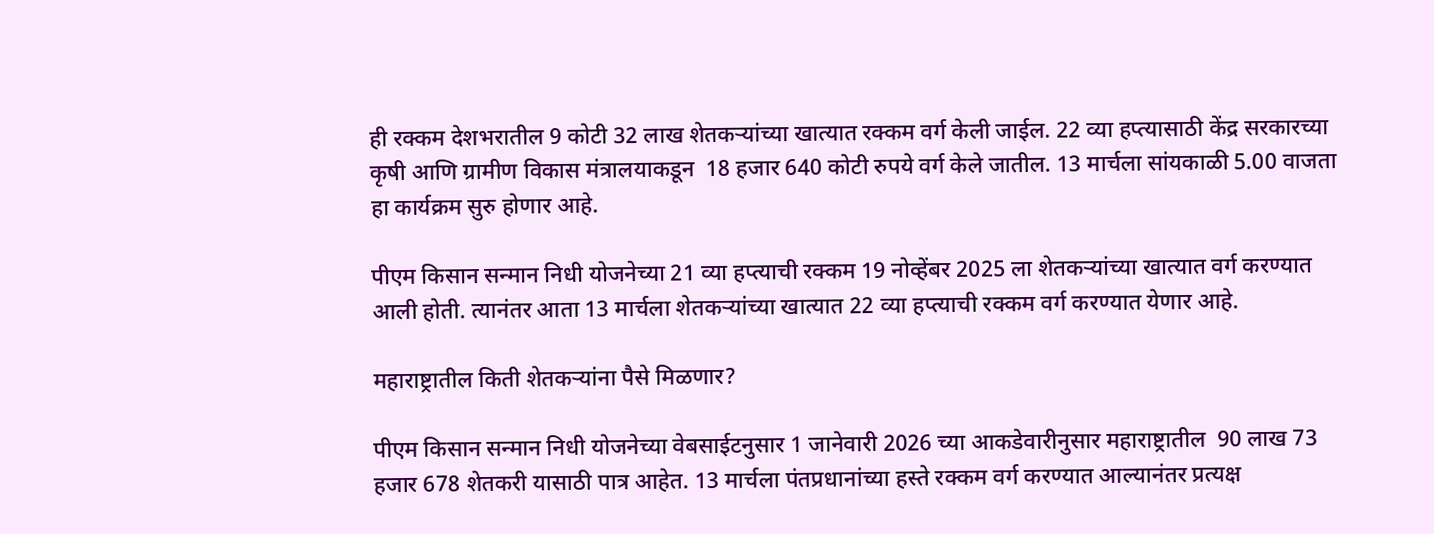ही रक्कम देशभरातील 9 कोटी 32 लाख शेतकऱ्यांच्या खात्यात रक्कम वर्ग केली जाईल. 22 व्या हप्त्यासाठी केंद्र सरकारच्या कृषी आणि ग्रामीण विकास मंत्रालयाकडून  18 हजार 640 कोटी रुपये वर्ग केले जातील. 13 मार्चला सांयकाळी 5.00 वाजता हा कार्यक्रम सुरु होणार आहे.

पीएम किसान सन्मान निधी योजनेच्या 21 व्या हप्त्याची रक्कम 19 नोव्हेंबर 2025 ला शेतकऱ्यांच्या खात्यात वर्ग करण्यात आली होती. त्यानंतर आता 13 मार्चला शेतकऱ्यांच्या खात्यात 22 व्या हप्त्याची रक्कम वर्ग करण्यात येणार आहे.

महाराष्ट्रातील किती शेतकऱ्यांना पैसे मिळणार?

पीएम किसान सन्मान निधी योजनेच्या वेबसाईटनुसार 1 जानेवारी 2026 च्या आकडेवारीनुसार महाराष्ट्रातील  90 लाख 73 हजार 678 शेतकरी यासाठी पात्र आहेत. 13 मार्चला पंतप्रधानांच्या हस्ते रक्कम वर्ग करण्यात आल्यानंतर प्रत्यक्ष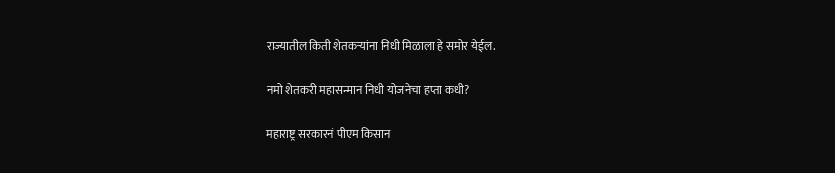राज्यातील किती शेतकऱ्यांना निधी मिळाला हे समोर येईल.

नमो शेतकरी महासन्मान निधी योजनेचा हप्ता कधी?

महाराष्ट्र सरकारनं पीएम किसान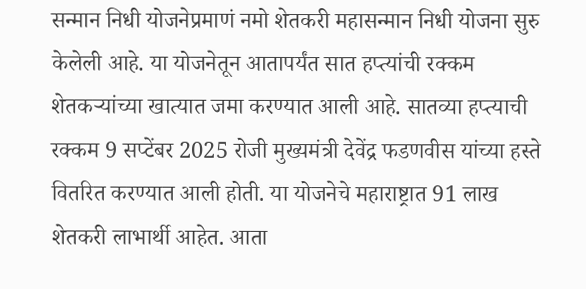सन्मान निधी योजनेप्रमाणं नमो शेतकरी महासन्मान निधी योजना सुरु केलेली आहे. या योजनेतून आतापर्यंत सात हप्त्यांची रक्कम शेतकऱ्यांच्या खात्यात जमा करण्यात आली आहे. सातव्या हप्त्याची रक्कम 9 सप्टेंबर 2025 रोजी मुख्यमंत्री देवेंद्र फडणवीस यांच्या हस्ते वितरित करण्यात आली होती. या योजनेचे महाराष्ट्रात 91 लाख शेतकरी लाभार्थी आहेत. आता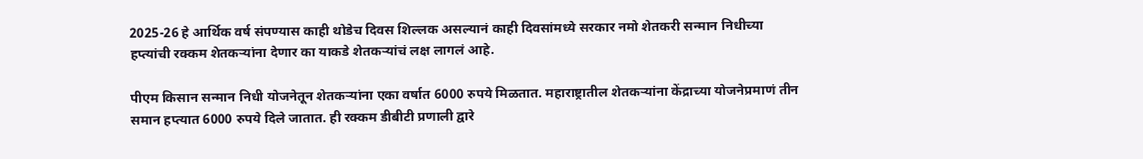2025-26 हे आर्थिक वर्ष संपण्यास काही थोडेच दिवस शिल्लक असल्यानं काही दिवसांमध्ये सरकार नमो शेतकरी सन्मान निधीच्या हप्त्यांची रक्कम शेतकऱ्यांना देणार का याकडे शेतकऱ्यांचं लक्ष लागलं आहे.

पीएम किसान सन्मान निधी योजनेतून शेतकऱ्यांना एका वर्षात 6000 रुपये मिळतात. महाराष्ट्रातील शेतकऱ्यांना केंद्राच्या योजनेप्रमाणं तीन समान हप्त्यात 6000 रुपये दिले जातात. ही रक्कम डीबीटी प्रणाली द्वारे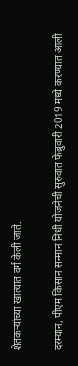शेतकऱ्यांच्या खात्यात वर्ग केली जाते.

दरम्यान, पीएम किसान सन्मान निधी योजनेची सुरुवात फेब्रुवारी 2019 मध्ये करण्यात आली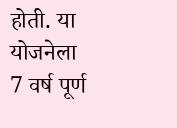होती. या योजनेला 7 वर्ष पूर्ण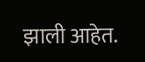झाली आहेत.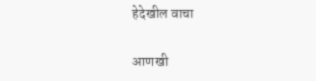हेदेखील वाचा

आणखी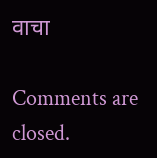वाचा

Comments are closed.